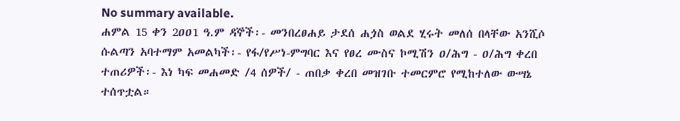No summary available.
ሐምል 15 ቀን 2ዐዐ1 ዓ.ም ዳኞች፡- መንበረፀሐይ ታደሰ ሐጏስ ወልደ ሂሩት መለሰ በላቸው አንሺሶ ሱልጣን አባተማም አመልካች፡- የፋ/የሥነ-ምግባር እና የፀረ ሙስና ኮሚሽን ዐ/ሕግ - ዐ/ሕግ ቀረበ ተጠሪዎች፡- እነ ካፍ መሐመድ /4 ሰዎች/ - ጠበቃ ቀረበ መዝገቡ ተመርምሮ የሚከተለው ውሣኔ ተሰጥቷል።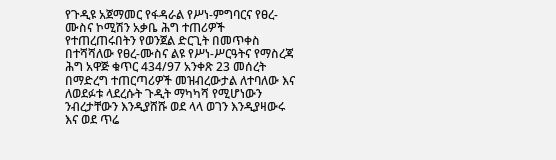የጉዲዩ አጀማመር የፋዳራል የሥነ-ምግባርና የፀረ-ሙስና ኮሚሽን አቃቤ ሕግ ተጠሪዎች የተጠረጠሩበትን የወንጀል ድርጊት በመጥቀስ በተሻሻለው የፀረ-ሙስና ልዩ የሥነ-ሥርዓትና የማስረጃ ሕግ አዋጅ ቁጥር 434/97 አንቀጽ 23 መሰረት በማድረግ ተጠርጣሪዎች መዝብረውታል ለተባለው እና ለወደፉቱ ላደረሱት ጉዲት ማካካሻ የሚሆነውን ንብረታቸውን እንዲያሸሹ ወደ ላላ ወገን እንዲያዛውሩ እና ወደ ጥሬ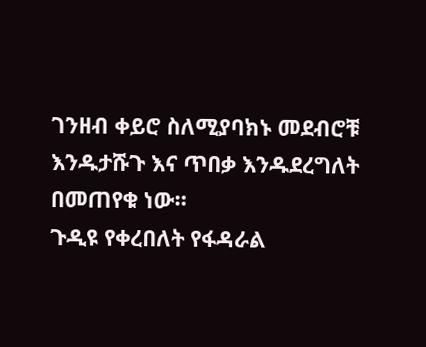ገንዘብ ቀይሮ ስለሚያባክኑ መደብሮቹ እንዱታሹጉ እና ጥበቃ እንዱደረግለት በመጠየቁ ነው።
ጉዲዩ የቀረበለት የፋዳራል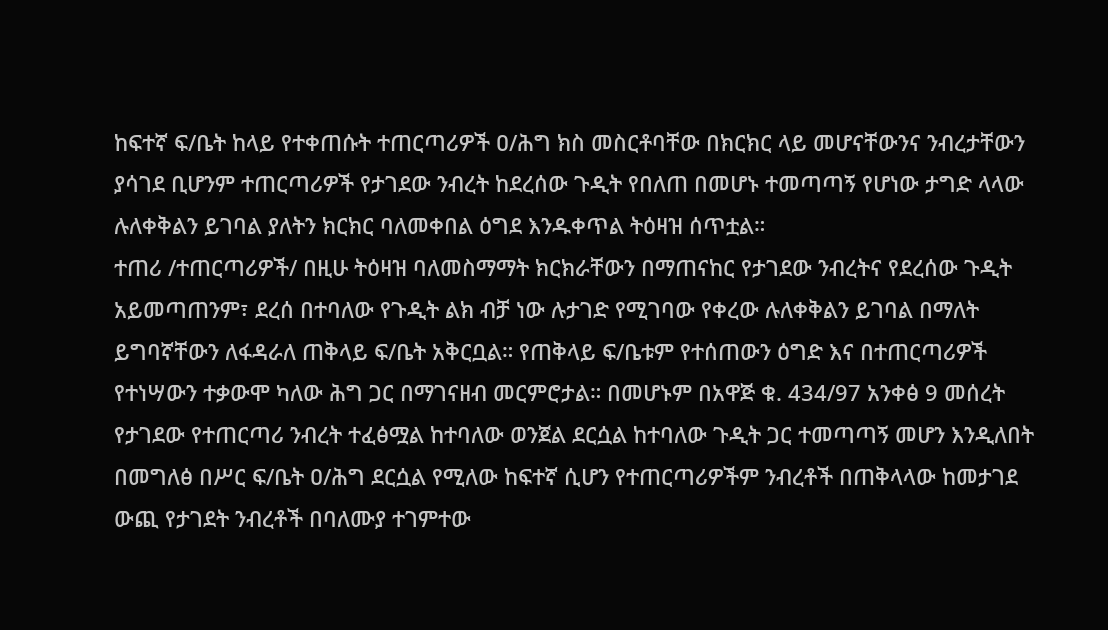ከፍተኛ ፍ/ቤት ከላይ የተቀጠሱት ተጠርጣሪዎች ዐ/ሕግ ክስ መስርቶባቸው በክርክር ላይ መሆናቸውንና ንብረታቸውን ያሳገደ ቢሆንም ተጠርጣሪዎች የታገደው ንብረት ከደረሰው ጉዲት የበለጠ በመሆኑ ተመጣጣኝ የሆነው ታግድ ላላው ሉለቀቅልን ይገባል ያለትን ክርክር ባለመቀበል ዕግደ እንዱቀጥል ትዕዛዝ ሰጥቷል።
ተጠሪ /ተጠርጣሪዎች/ በዚሁ ትዕዛዝ ባለመስማማት ክርክራቸውን በማጠናከር የታገደው ንብረትና የደረሰው ጉዲት አይመጣጠንም፣ ደረሰ በተባለው የጉዲት ልክ ብቻ ነው ሉታገድ የሚገባው የቀረው ሉለቀቅልን ይገባል በማለት ይግባኛቸውን ለፋዳራለ ጠቅላይ ፍ/ቤት አቅርቧል። የጠቅላይ ፍ/ቤቱም የተሰጠውን ዕግድ እና በተጠርጣሪዎች የተነሣውን ተቃውሞ ካለው ሕግ ጋር በማገናዘብ መርምሮታል። በመሆኑም በአዋጅ ቁ. 434/97 አንቀፅ 9 መሰረት የታገደው የተጠርጣሪ ንብረት ተፈፅሟል ከተባለው ወንጀል ደርሷል ከተባለው ጉዲት ጋር ተመጣጣኝ መሆን እንዲለበት በመግለፅ በሥር ፍ/ቤት ዐ/ሕግ ደርሷል የሚለው ከፍተኛ ሲሆን የተጠርጣሪዎችም ንብረቶች በጠቅላላው ከመታገደ ውጪ የታገደት ንብረቶች በባለሙያ ተገምተው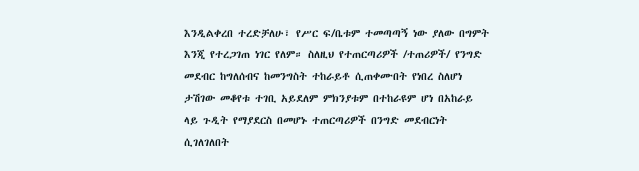እንዲልቀረበ ተረድቻለሁ፣ የሥር ፍ/ቤቱም ተመጣጣኝ ነው ያለው በግምት እንጂ የተረጋገጠ ነገር የለም። ስለዚህ የተጠርጣሪዎች /ተጠሪዎች/ የንግድ መደብር ከግለሰብና ከመንግስት ተከራይቶ ሲጠቀሙበት የነበረ ስለሆነ ታሽገው መቆየቱ ተገቢ አይደለም ምክንያቱም በተከራዩም ሆነ በአከራይ ላይ ጉዲት የማያደርስ በመሆኑ ተጠርጣሪዎች በንግድ መደብርነት ሲገለገለበት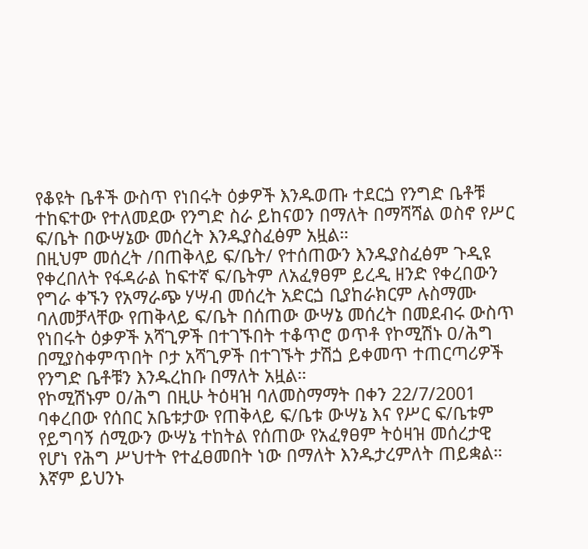የቆዩት ቤቶች ውስጥ የነበሩት ዕቃዎች እንዱወጡ ተደርጏ የንግድ ቤቶቹ ተከፍተው የተለመደው የንግድ ስራ ይከናወን በማለት በማሻሻል ወስኖ የሥር ፍ/ቤት በውሣኔው መሰረት እንዱያስፈፅም አዟል።
በዚህም መሰረት /በጠቅላይ ፍ/ቤት/ የተሰጠውን እንዱያስፈፅም ጉዲዩ የቀረበለት የፋዳራል ከፍተኛ ፍ/ቤትም ለአፈፃፀም ይረዲ ዘንድ የቀረበውን የግራ ቀኙን የአማራጭ ሃሣብ መሰረት አድርጏ ቢያከራክርም ሉስማሙ ባለመቻላቸው የጠቅላይ ፍ/ቤት በሰጠው ውሣኔ መሰረት በመደብሩ ውስጥ የነበሩት ዕቃዎች አሻጊዎች በተገኙበት ተቆጥሮ ወጥቶ የኮሚሽኑ ዐ/ሕግ በሚያስቀምጥበት ቦታ አሻጊዎች በተገኙት ታሽጏ ይቀመጥ ተጠርጣሪዎች የንግድ ቤቶቹን እንዱረከቡ በማለት አዟል።
የኮሚሽኑም ዐ/ሕግ በዚሁ ትዕዛዝ ባለመስማማት በቀን 22/7/2001 ባቀረበው የሰበር አቤቱታው የጠቅላይ ፍ/ቤቱ ውሣኔ እና የሥር ፍ/ቤቱም የይግባኝ ሰሚውን ውሣኔ ተከትል የሰጠው የአፈፃፀም ትዕዛዝ መሰረታዊ የሆነ የሕግ ሥህተት የተፈፀመበት ነው በማለት እንዱታረምለት ጠይቋል።
እኛም ይህንኑ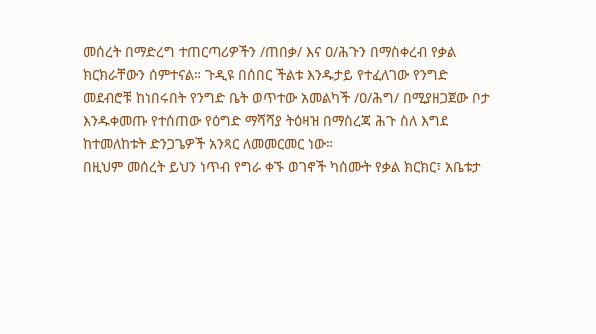መሰረት በማድረግ ተጠርጣሪዎችን /ጠበቃ/ እና ዐ/ሕጉን በማስቀረብ የቃል ክርክራቸውን ሰምተናል። ጉዲዩ በሰበር ችልቱ እንዱታይ የተፈለገው የንግድ መደብሮቹ ከነበሩበት የንግድ ቤት ወጥተው አመልካች /ዐ/ሕግ/ በሚያዘጋጀው ቦታ እንዱቀመጡ የተሰጠው የዕግድ ማሻሻያ ትዕዛዝ በማስረጃ ሕጉ ስለ እግደ ከተመለከቱት ድንጋጌዎች አንጻር ለመመርመር ነው።
በዚህም መሰረት ይህን ነጥብ የግራ ቀኙ ወገኖች ካሰሙት የቃል ክርክር፣ አቤቱታ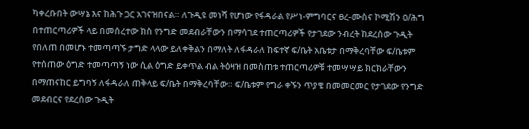ካቀረቡበት ውሣኔ እና ከሕጉ ጋር አገናዝበናል። ለጉዲዩ መነሻ የሆነው የፋዳራል የሥነ-ምግባርና ፀረ-ሙስና ኮሚሽን ዐ/ሕግ በተጠርጣሪዎች ላይ በመሰረተው ክስ የንግድ መደብራቸውን በማሳገደ ተጠርጣሪዎች የታገደው ንብረት ከደረሰው ጉዲት የበለጠ በመሆኑ ተመጣጣኙ ታግድ ላላው ይለቀቅልን በማለት ለፋዳራለ ከፍተኛ ፍ/ቤት አቤቱታ በማቅረባቸው ፍ/ቤቱም የተሰጠው ዕግድ ተመጣጣኝ ነው ሲል ዕግድ ይቀጥል ብል ትዕዛዝ በመስጠቱ ተጠርጣሪዎቹ ተመሣሣይ ክርክራቸውን በማጠናከር ይግባኝ ለፋዳራለ ጠቅላይ ፍ/ቤት በማቅረባቸው። ፍ/ቤቱም የግራ ቀኙን ጥያቄ በመመርመር የታገደው የንግድ መደብርና የደረሰው ጉዲት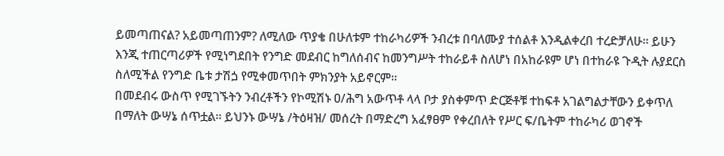ይመጣጠናል? አይመጣጠንም? ለሚለው ጥያቄ በሁለቱም ተከራካሪዎች ንብረቱ በባለሙያ ተሰልቶ እንዲልቀረበ ተረድቻለሁ። ይሁን እንጂ ተጠርጣሪዎች የሚነግደበት የንግድ መደብር ከግለሰብና ከመንግሥት ተከራይቶ ስለሆነ በአከራዩም ሆነ በተከራዩ ጉዲት ሉያደርስ ስለሚችል የንግድ ቤቱ ታሽጏ የሚቀመጥበት ምክንያት አይኖርም።
በመደብሩ ውስጥ የሚገኙትን ንብረቶችን የኮሚሽኑ ዐ/ሕግ አውጥቶ ላላ ቦታ ያስቀምጥ ድርጅቶቹ ተከፍቶ አገልግልታቸውን ይቀጥለ በማለት ውሣኔ ሰጥቷል። ይህንኑ ውሣኔ /ትዕዛዝ/ መሰረት በማድረግ አፈፃፀም የቀረበለት የሥር ፍ/ቤትም ተከራካሪ ወገኖች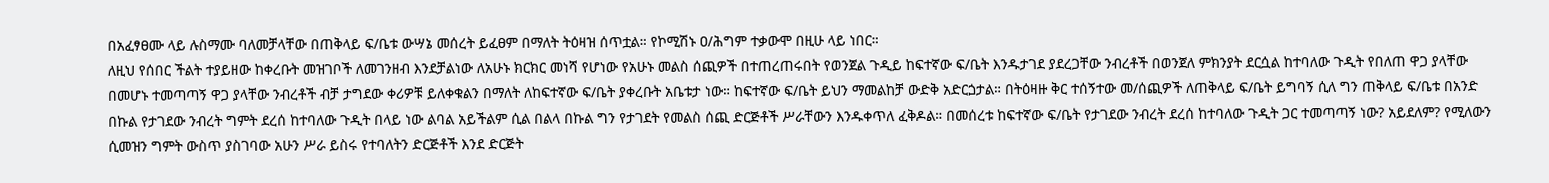በአፈፃፀሙ ላይ ሉስማሙ ባለመቻላቸው በጠቅላይ ፍ/ቤቱ ውሣኔ መሰረት ይፈፀም በማለት ትዕዛዝ ሰጥቷል። የኮሚሽኑ ዐ/ሕግም ተቃውሞ በዚሁ ላይ ነበር።
ለዚህ የሰበር ችልት ተያይዘው ከቀረቡት መዝገቦች ለመገንዘብ እንደቻልነው ለአሁኑ ክርክር መነሻ የሆነው የአሁኑ መልስ ሰጪዎች በተጠረጠሩበት የወንጀል ጉዲይ ከፍተኛው ፍ/ቤት እንዱታገደ ያደረጋቸው ንብረቶች በወንጀለ ምክንያት ደርሷል ከተባለው ጉዲት የበለጠ ዋጋ ያላቸው በመሆኑ ተመጣጣኝ ዋጋ ያላቸው ንብረቶች ብቻ ታግደው ቀሪዎቹ ይለቀቁልን በማለት ለከፍተኛው ፍ/ቤት ያቀረቡት አቤቱታ ነው። ከፍተኛው ፍ/ቤት ይህን ማመልከቻ ውድቅ አድርጏታል። በትዕዛዙ ቅር ተሰኝተው መ/ሰጪዎች ለጠቅላይ ፍ/ቤት ይግባኝ ሲለ ግን ጠቅላይ ፍ/ቤቱ በአንድ በኩል የታገደው ንብረት ግምት ደረሰ ከተባለው ጉዲት በላይ ነው ልባል አይችልም ሲል በልላ በኩል ግን የታገደት የመልስ ሰጪ ድርጅቶች ሥራቸውን እንዱቀጥለ ፈቅዶል። በመሰረቱ ከፍተኛው ፍ/ቤት የታገደው ንብረት ደረሰ ከተባለው ጉዲት ጋር ተመጣጣኝ ነው? አይደለም? የሚለውን ሲመዝን ግምት ውስጥ ያስገባው አሁን ሥራ ይስሩ የተባለትን ድርጅቶች እንደ ድርጅት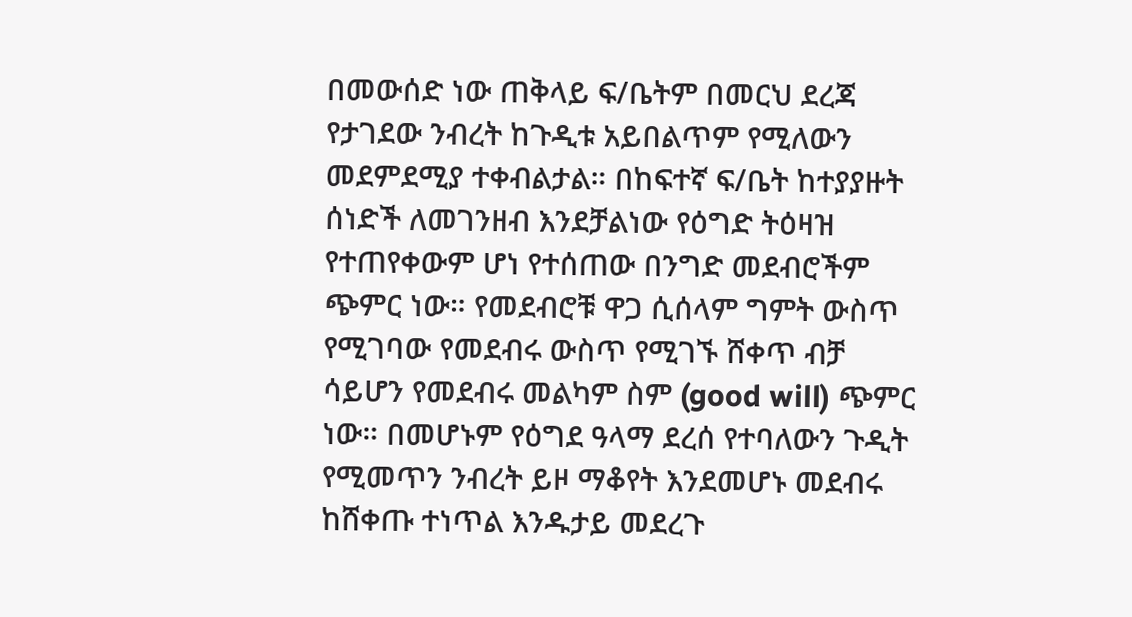በመውሰድ ነው ጠቅላይ ፍ/ቤትም በመርህ ደረጃ የታገደው ንብረት ከጉዲቱ አይበልጥም የሚለውን መደምደሚያ ተቀብልታል። በከፍተኛ ፍ/ቤት ከተያያዙት ሰነድች ለመገንዘብ እንደቻልነው የዕግድ ትዕዛዝ የተጠየቀውም ሆነ የተሰጠው በንግድ መደብሮችም ጭምር ነው። የመደብሮቹ ዋጋ ሲሰላም ግምት ውስጥ የሚገባው የመደብሩ ውስጥ የሚገኙ ሸቀጥ ብቻ ሳይሆን የመደብሩ መልካም ስም (good will) ጭምር ነው። በመሆኑም የዕግደ ዓላማ ደረሰ የተባለውን ጉዲት የሚመጥን ንብረት ይዞ ማቆየት እንደመሆኑ መደብሩ ከሸቀጡ ተነጥል እንዱታይ መደረጉ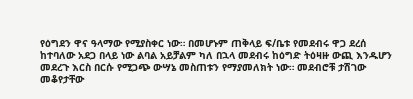የዕግደን ዋና ዓላማው የሚያስቀር ነው። በመሆኑም ጠቅላይ ፍ/ቤቱ የመደብሩ ዋጋ ደረሰ ከተባለው አደጋ በላይ ነው ልባል አይቻልም ካለ በኋላ መደብሩ ከዕግድ ትዕዛዙ ውጪ እንዱሆን መደረጉ እርስ በርሱ የሚጋጭ ውሣኔ መስጠቱን የማያመለክት ነው። መደብሮቹ ታሽገው መቆየታቸው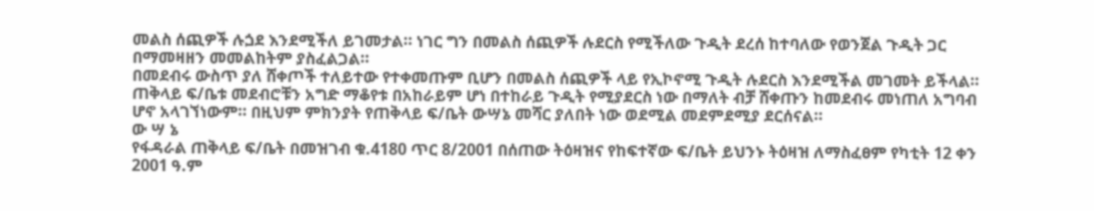መልስ ሰጪዎች ሉጏደ እንደሚችለ ይገመታል። ነገር ግን በመልስ ሰጪዎች ሉደርስ የሚችለው ጉዲት ደረሰ ከተባለው የወንጀል ጉዲት ጋር በማመዛዘን መመልከትም ያስፈልጋል።
በመደብሩ ውስጥ ያለ ሸቀጦች ተለይተው የተቀመጡም ቢሆን በመልስ ሰጪዎች ላይ የኢኮኖሚ ጉዲት ሉደርስ እንደሚችል መገመት ይችላል። ጠቅላይ ፍ/ቤቱ መደብሮቹን አግድ ማቆየቱ በአከራይም ሆነ በተከራይ ጉዲት የሚያደርስ ነው በማለት ብቻ ሸቀጡን ከመደብሩ መነጠለ አግባብ ሆኖ አላገኘነውም። በዚህም ምክንያት የጠቅላይ ፍ/ቤት ውሣኔ መሻር ያለበት ነው ወደሚል መደምደሚያ ደርሰናል።
ው ሣ ኔ
የፋዳራል ጠቅላይ ፍ/ቤት በመዝገብ ቁ.4180 ጥር 8/2001 በሰጠው ትዕዛዝና የከፍተኛው ፍ/ቤት ይህንኑ ትዕዛዝ ለማስፈፀም የካቲት 12 ቀን 2001 ዓ.ም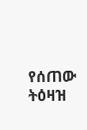የሰጠው ትዕዛዝ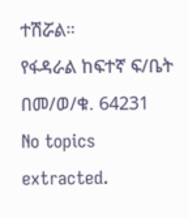ተሽሯል።
የፋዳራል ከፍተኛ ፍ/ቤት በመ/ወ/ቁ. 64231
No topics extracted.